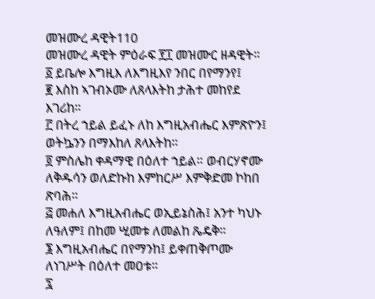መዝሙረ ዳዊት110
መዝሙረ ዳዊት ምዕራፍ ፻፲ መዝሙር ዘዳዊት።
፩ ይቤሎ እግዚእ ለእግዚእየ ንበር በየማንየ፤
፪ እስከ ኣገብኦሙ ለጸላእትከ ታሕተ መከየደ እገሪከ።
፫ በትረ ኀይል ይፈኑ ለከ እግዚአብሔር እምጽዮን፤ ወትኴንን በማእከለ ጸላእትከ።
፬ ምስሌከ ቀዳማዊ በዕለተ ኀይል። ወብርሃኖሙ ለቅዱሳን ወለድኩከ እምከርሥ እምቅድመ ኮከበ ጽባሕ።
፭ መሐለ እግዚአብሔር ወኢይኔስሕ፤ አንተ ካህኑ ለዓለም፤ በከመ ሢመቱ ለመልከ ጼዴቅ።
፮ እግዚአብሔር በየማንከ፤ ይቀጠቅጦሙ ለነገሥት በዕለተ መዐቱ።
፯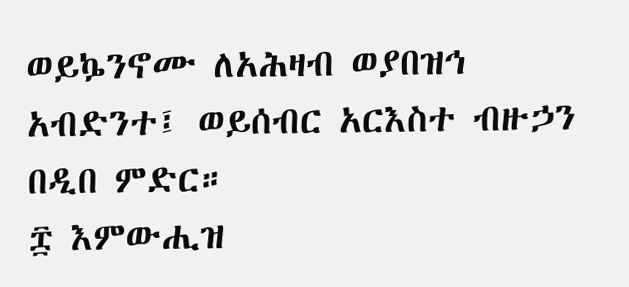ወይኴንኖሙ ለአሕዛብ ወያበዝኅ አብድንተ፤ ወይሰብር አርእስተ ብዙኃን በዲበ ምድር።
፰ እምውሒዝ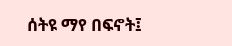ሰትዩ ማየ በፍኖት፤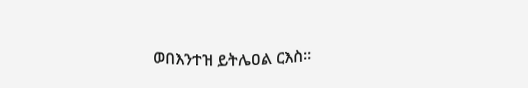ወበእንተዝ ይትሌዐል ርእስ።